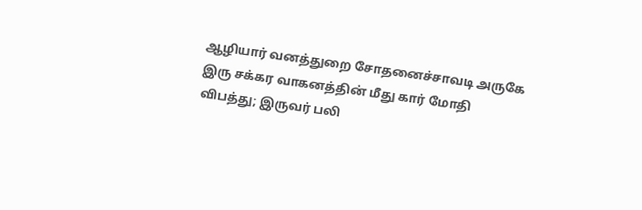ஆழியார் வனத்துறை சோதனைச்சாவடி அருகே இரு சக்கர வாகனத்தின் மீது கார் மோதி விபத்து; இருவர் பலி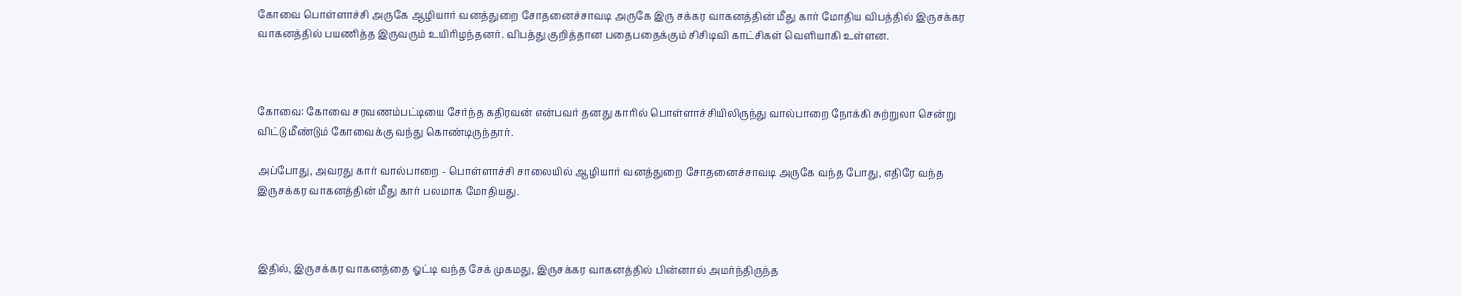கோவை பொள்ளாச்சி அருகே ஆழியார் வனத்துறை சோதனைச்சாவடி அருகே இரு சக்கர வாகனத்தின் மீது கார் மோதிய விபத்தில் இருசக்கர வாகனத்தில் பயணித்த இருவரும் உயிரிழந்தனர். விபத்து குறித்தான பதைபதைக்கும் சிசிடிவி காட்சிகள் வெளியாகி உள்ளன.



கோவை: கோவை சரவணம்பட்டியை சேர்ந்த கதிரவன் என்பவர் தனது காரில் பொள்ளாச்சியிலிருந்து வால்பாறை நோக்கி சுற்றுலா சென்று விட்டு மீண்டும் கோவைக்கு வந்து கொண்டிருந்தார்.

அப்போது, அவரது கார் வால்பாறை - பொள்ளாச்சி சாலையில் ஆழியார் வனத்துறை சோதனைச்சாவடி அருகே வந்த போது, எதிரே வந்த இருசக்கர வாகனத்தின் மீது கார் பலமாக மோதியது.



இதில், இருசக்கர வாகனத்தை ஓட்டி வந்த சேக் முகமது, இருசக்கர வாகனத்தில் பின்னால் அமர்ந்திருந்த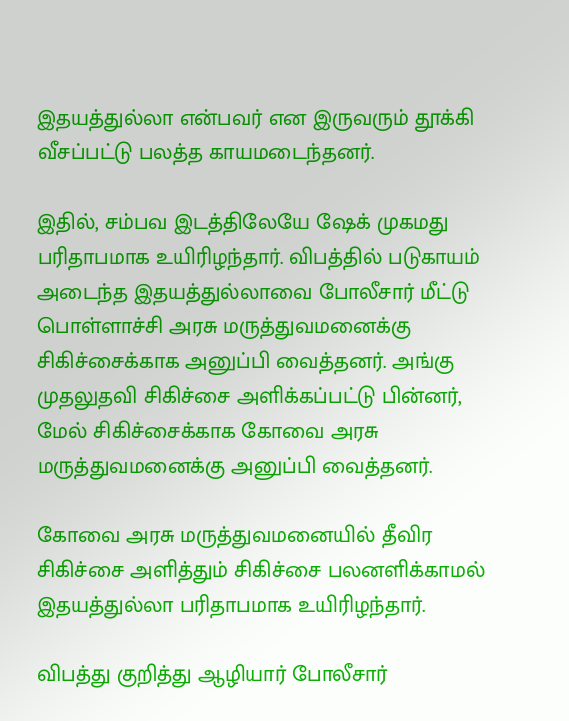இதயத்துல்லா என்பவர் என இருவரும் தூக்கி வீசப்பட்டு பலத்த காயமடைந்தனர்.

இதில், சம்பவ இடத்திலேயே ஷேக் முகமது பரிதாபமாக உயிரிழந்தார். விபத்தில் படுகாயம் அடைந்த இதயத்துல்லாவை போலீசார் மீட்டு பொள்ளாச்சி அரசு மருத்துவமனைக்கு சிகிச்சைக்காக அனுப்பி வைத்தனர். அங்கு முதலுதவி சிகிச்சை அளிக்கப்பட்டு பின்னர், மேல் சிகிச்சைக்காக கோவை அரசு மருத்துவமனைக்கு அனுப்பி வைத்தனர்.

கோவை அரசு மருத்துவமனையில் தீவிர சிகிச்சை அளித்தும் சிகிச்சை பலனளிக்காமல் இதயத்துல்லா பரிதாபமாக உயிரிழந்தார்.

விபத்து குறித்து ஆழியார் போலீசார்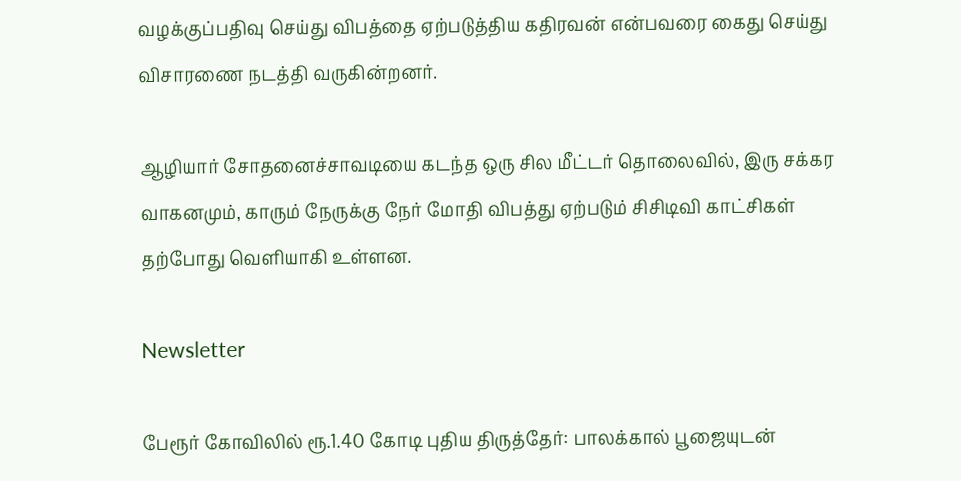வழக்குப்பதிவு செய்து விபத்தை ஏற்படுத்திய கதிரவன் என்பவரை கைது செய்து விசாரணை நடத்தி வருகின்றனர்.

ஆழியார் சோதனைச்சாவடியை கடந்த ஒரு சில மீட்டர் தொலைவில், இரு சக்கர வாகனமும், காரும் நேருக்கு நேர் மோதி விபத்து ஏற்படும் சிசிடிவி காட்சிகள் தற்போது வெளியாகி உள்ளன.

Newsletter

பேரூர் கோவிலில் ரூ.1.40 கோடி புதிய திருத்தேர்: பாலக்கால் பூஜையுடன்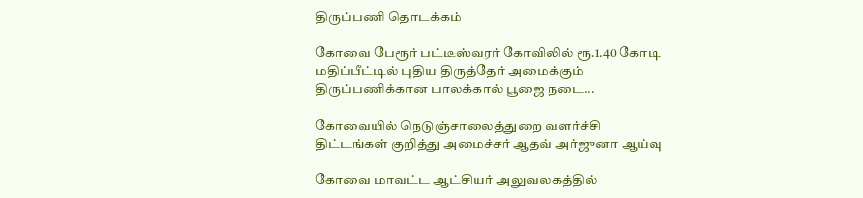திருப்பணி தொடக்கம்

கோவை பேரூர் பட்டீஸ்வரர் கோவிலில் ரூ.1.40 கோடி மதிப்பீட்டில் புதிய திருத்தேர் அமைக்கும் திருப்பணிக்கான பாலக்கால் பூஜை நடை...

கோவையில் நெடுஞ்சாலைத்துறை வளர்ச்சி திட்டங்கள் குறித்து அமைச்சர் ஆதவ் அர்ஜுனா ஆய்வு

கோவை மாவட்ட ஆட்சியர் அலுவலகத்தில்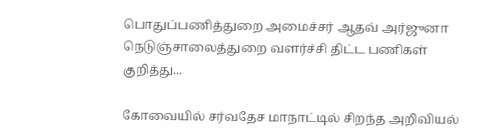பொதுப்பணித்துறை அமைச்சர் ஆதவ் அர்ஜுனா நெடுஞ்சாலைத்துறை வளர்ச்சி திட்ட பணிகள் குறித்து...

கோவையில் சர்வதேச மாநாட்டில் சிறந்த அறிவியல்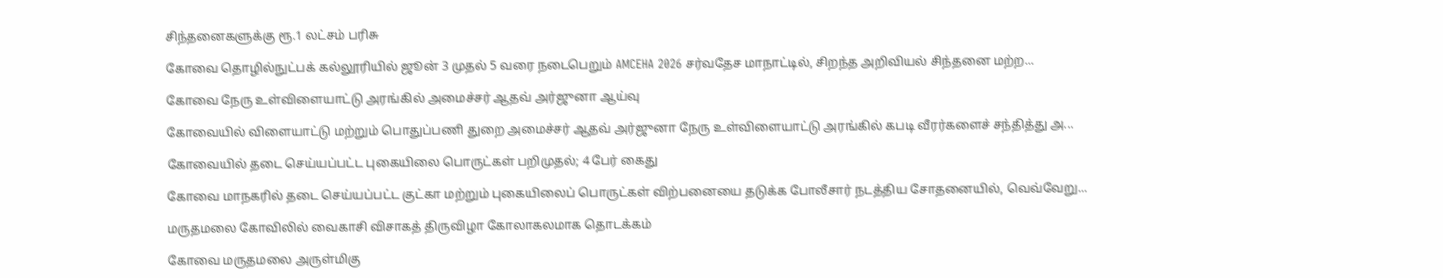சிந்தனைகளுக்கு ரூ.1 லட்சம் பரிசு

கோவை தொழில்நுட்பக் கல்லூரியில் ஜூன் 3 முதல் 5 வரை நடைபெறும் AMCEHA 2026 சர்வதேச மாநாட்டில், சிறந்த அறிவியல் சிந்தனை மற்ற...

கோவை நேரு உள்விளையாட்டு அரங்கில் அமைச்சர் ஆதவ் அர்ஜுனா ஆய்வு

கோவையில் விளையாட்டு மற்றும் பொதுப்பணி துறை அமைச்சர் ஆதவ் அர்ஜுனா நேரு உள்விளையாட்டு அரங்கில் கபடி வீரர்களைச் சந்தித்து அ...

கோவையில் தடை செய்யப்பட்ட புகையிலை பொருட்கள் பறிமுதல்; 4 பேர் கைது

கோவை மாநகரில் தடை செய்யப்பட்ட குட்கா மற்றும் புகையிலைப் பொருட்கள் விற்பனையை தடுக்க போலீசார் நடத்திய சோதனையில், வெவ்வேறு...

மருதமலை கோவிலில் வைகாசி விசாகத் திருவிழா கோலாகலமாக தொடக்கம்

கோவை மருதமலை அருள்மிகு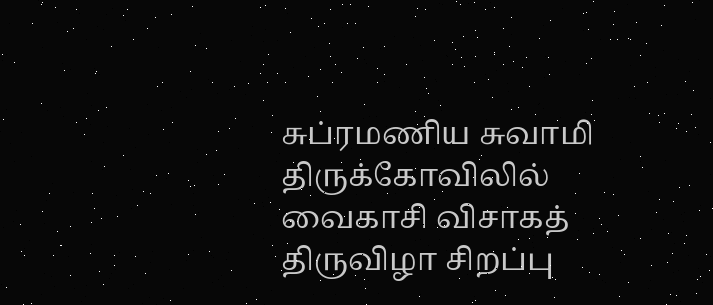சுப்ரமணிய சுவாமி திருக்கோவிலில் வைகாசி விசாகத் திருவிழா சிறப்பு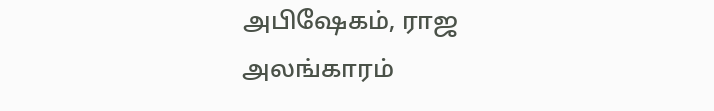அபிஷேகம், ராஜ அலங்காரம்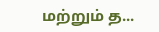மற்றும் த...